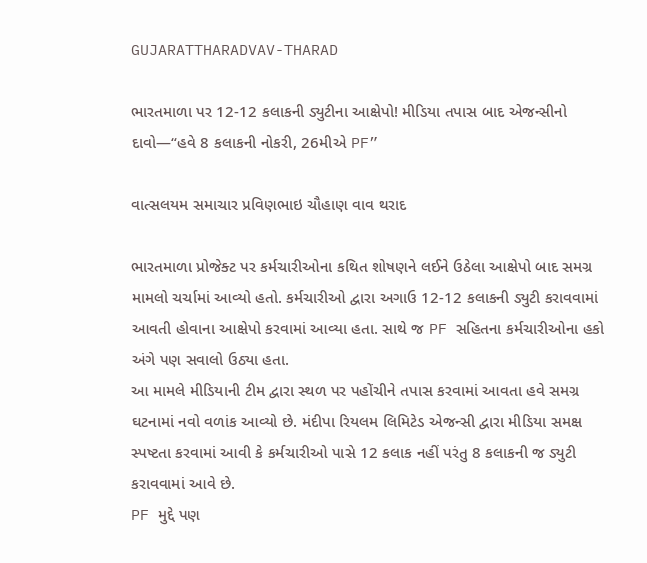GUJARATTHARADVAV-THARAD

ભારતમાળા પર 12-12 કલાકની ડ્યુટીના આક્ષેપો! મીડિયા તપાસ બાદ એજન્સીનો દાવો—“હવે 8 કલાકની નોકરી, 26મીએ PF”

વાત્સલયમ સમાચાર પ્રવિણભાઇ ચૌહાણ વાવ થરાદ

ભારતમાળા પ્રોજેક્ટ પર કર્મચારીઓના કથિત શોષણને લઈને ઉઠેલા આક્ષેપો બાદ સમગ્ર મામલો ચર્ચામાં આવ્યો હતો. કર્મચારીઓ દ્વારા અગાઉ 12-12 કલાકની ડ્યુટી કરાવવામાં આવતી હોવાના આક્ષેપો કરવામાં આવ્યા હતા. સાથે જ PF સહિતના કર્મચારીઓના હકો અંગે પણ સવાલો ઉઠ્યા હતા.
આ મામલે મીડિયાની ટીમ દ્વારા સ્થળ પર પહોંચીને તપાસ કરવામાં આવતા હવે સમગ્ર ઘટનામાં નવો વળાંક આવ્યો છે. મંદીપા રિયલમ લિમિટેડ એજન્સી દ્વારા મીડિયા સમક્ષ સ્પષ્ટતા કરવામાં આવી કે કર્મચારીઓ પાસે 12 કલાક નહીં પરંતુ 8 કલાકની જ ડ્યુટી કરાવવામાં આવે છે.
PF મુદ્દે પણ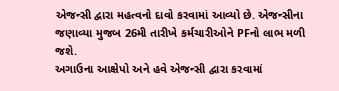એજન્સી દ્વારા મહત્વનો દાવો કરવામાં આવ્યો છે. એજન્સીના જણાવ્યા મુજબ 26મી તારીખે કર્મચારીઓને PFનો લાભ મળી જશે.
અગાઉના આક્ષેપો અને હવે એજન્સી દ્વારા કરવામાં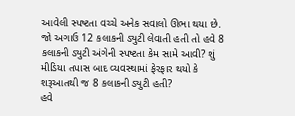આવેલી સ્પષ્ટતા વચ્ચે અનેક સવાલો ઊભા થયા છે. જો અગાઉ 12 કલાકની ડ્યુટી લેવાતી હતી તો હવે 8 કલાકની ડ્યુટી અંગેની સ્પષ્ટતા કેમ સામે આવી? શું મીડિયા તપાસ બાદ વ્યવસ્થામાં ફેરફાર થયો કે શરૂઆતથી જ 8 કલાકની ડ્યુટી હતી?
હવે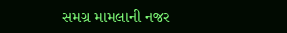સમગ્ર મામલાની નજર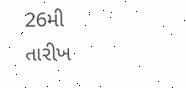26મી તારીખ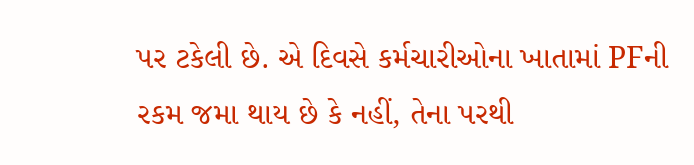પર ટકેલી છે. એ દિવસે કર્મચારીઓના ખાતામાં PFની રકમ જમા થાય છે કે નહીં, તેના પરથી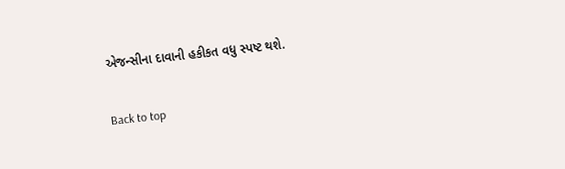એજન્સીના દાવાની હકીકત વધુ સ્પષ્ટ થશે.

Back to top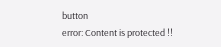button
error: Content is protected !!